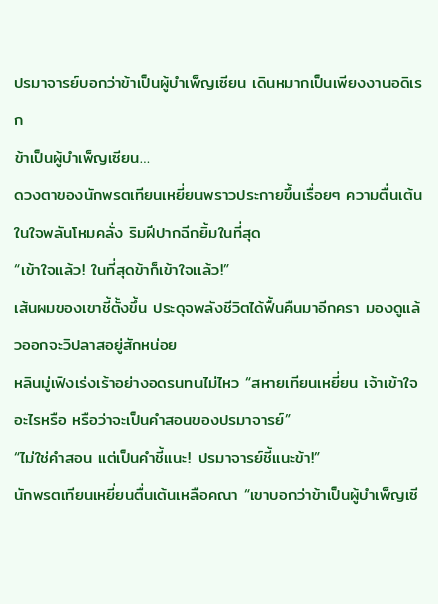ปรมาจารย์บอกว่าข้าเป็นผู้บำเพ็ญเซียน เดินหมากเป็นเพียงงานอดิเรก
ข้าเป็นผู้บำเพ็ญเซียน…
ดวงตาของนักพรตเทียนเหยี่ยนพราวประกายขึ้นเรื่อยๆ ความตื่นเต้นในใจพลันโหมคลั่ง ริมฝีปากฉีกยิ้มในที่สุด
“เข้าใจแล้ว! ในที่สุดข้าก็เข้าใจแล้ว!”
เส้นผมของเขาชี้ตั้งขึ้น ประดุจพลังชีวิตได้ฟื้นคืนมาอีกครา มองดูแล้วออกจะวิปลาสอยู่สักหน่อย
หลินมู่เฟิงเร่งเร้าอย่างอดรนทนไม่ไหว “สหายเทียนเหยี่ยน เจ้าเข้าใจอะไรหรือ หรือว่าจะเป็นคำสอนของปรมาจารย์”
“ไม่ใช่คำสอน แต่เป็นคำชี้แนะ! ปรมาจารย์ชี้แนะข้า!”
นักพรตเทียนเหยี่ยนตื่นเต้นเหลือคณา “เขาบอกว่าข้าเป็นผู้บำเพ็ญเซี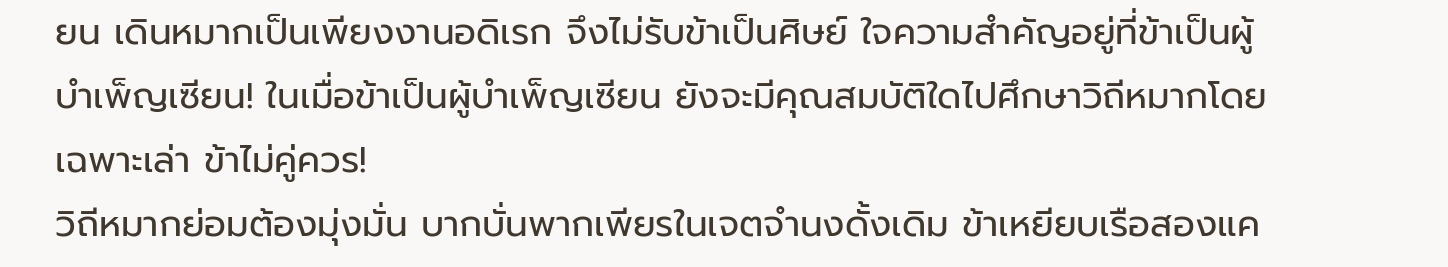ยน เดินหมากเป็นเพียงงานอดิเรก จึงไม่รับข้าเป็นศิษย์ ใจความสำคัญอยู่ที่ข้าเป็นผู้บำเพ็ญเซียน! ในเมื่อข้าเป็นผู้บำเพ็ญเซียน ยังจะมีคุณสมบัติใดไปศึกษาวิถีหมากโดยเฉพาะเล่า ข้าไม่คู่ควร!
วิถีหมากย่อมต้องมุ่งมั่น บากบั่นพากเพียรในเจตจำนงดั้งเดิม ข้าเหยียบเรือสองแค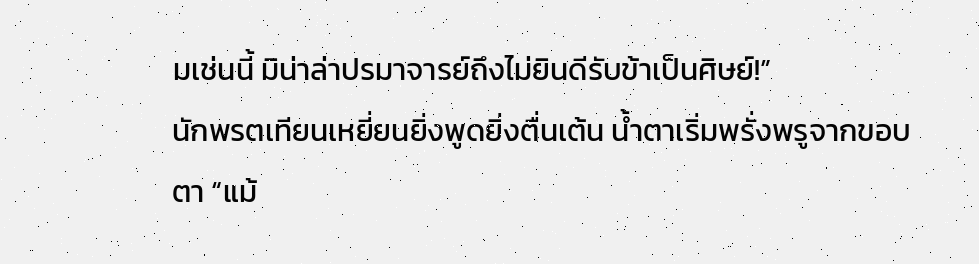มเช่นนี้ มิน่าล่าปรมาจารย์ถึงไม่ยินดีรับข้าเป็นศิษย์!”
นักพรตเทียนเหยี่ยนยิ่งพูดยิ่งตื่นเต้น น้ำตาเริ่มพรั่งพรูจากขอบตา “แม้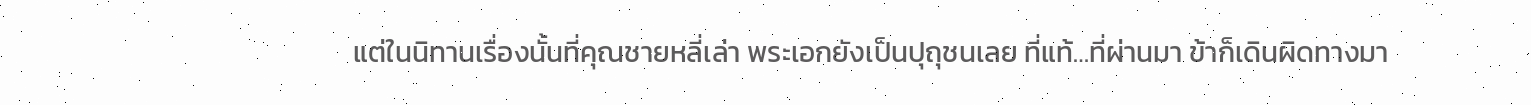แต่ในนิทานเรื่องนั้นที่คุณชายหลี่เล่า พระเอกยังเป็นปุถุชนเลย ที่แท้…ที่ผ่านมา ข้าก็เดินผิดทางมา